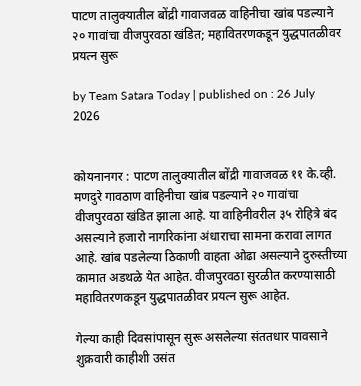पाटण तालुक्यातील बोंद्री गावाजवळ वाहिनीचा खांब पडल्याने २० गावांचा वीजपुरवठा खंडित; महावितरणकडून युद्धपातळीवर प्रयत्न सुरू

by Team Satara Today | published on : 26 July 2026


कोयनानगर : पाटण तालुक्यातील बोंद्री गावाजवळ ११ के.व्ही. मणदुरे गावठाण वाहिनीचा खांब पडल्याने २० गावांचा वीजपुरवठा खंडित झाला आहे. या वाहिनीवरील ३५ रोहित्रे बंद असल्याने हजारो नागरिकांना अंधाराचा सामना करावा लागत आहे. खांब पडलेल्या ठिकाणी वाहता ओढा असल्याने दुरुस्तीच्या कामात अडथळे येत आहेत. वीजपुरवठा सुरळीत करण्यासाठी महावितरणकडून युद्धपातळीवर प्रयत्न सुरू आहेत.

गेल्या काही दिवसांपासून सुरू असलेल्या संततधार पावसाने शुक्रवारी काहीशी उसंत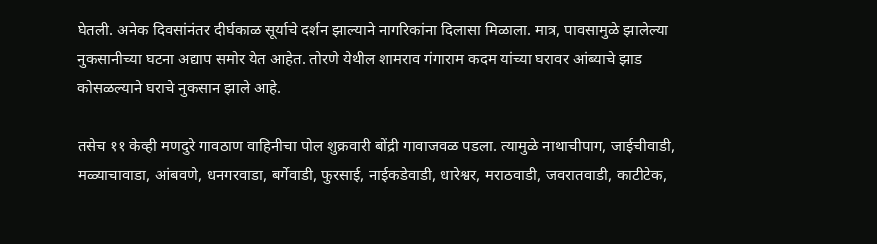घेतली. अनेक दिवसांनंतर दीर्घकाळ सूर्याचे दर्शन झाल्याने नागरिकांना दिलासा मिळाला. मात्र, पावसामुळे झालेल्या नुकसानीच्या घटना अद्याप समोर येत आहेत. तोरणे येथील शामराव गंगाराम कदम यांच्या घरावर आंब्याचे झाड कोसळल्याने घराचे नुकसान झाले आहे.

तसेच ११ केव्ही मणदुरे गावठाण वाहिनीचा पोल शुक्रवारी बोंद्री गावाजवळ पडला. त्यामुळे नाथाचीपाग, जाईचीवाडी, मळ्याचावाडा, आंबवणे, धनगरवाडा, बर्गेवाडी, फुरसाई, नाईकडेवाडी, धारेश्वर, मराठवाडी, जवरातवाडी, काटीटेक,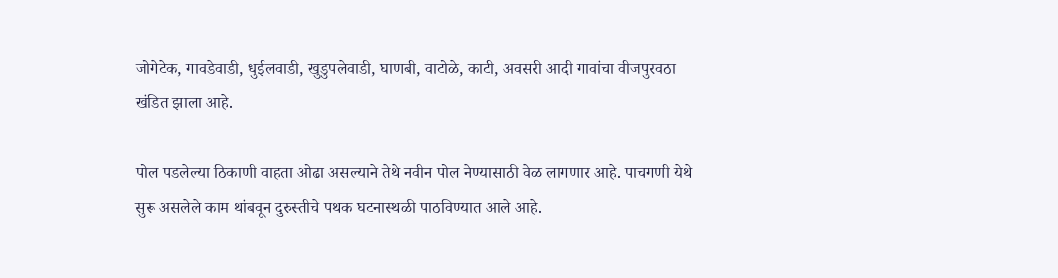जोगेटेक, गावडेवाडी, धुईलवाडी, खुडुपलेवाडी, घाणबी, वाटोळे, काटी, अवसरी आदी गावांचा वीजपुरवठा खंडित झाला आहे.

पोल पडलेल्या ठिकाणी वाहता ओढा असल्याने तेथे नवीन पोल नेण्यासाठी वेळ लागणार आहे. पाचगणी येथे सुरू असलेले काम थांबवून दुरुस्तीचे पथक घटनास्थळी पाठविण्यात आले आहे.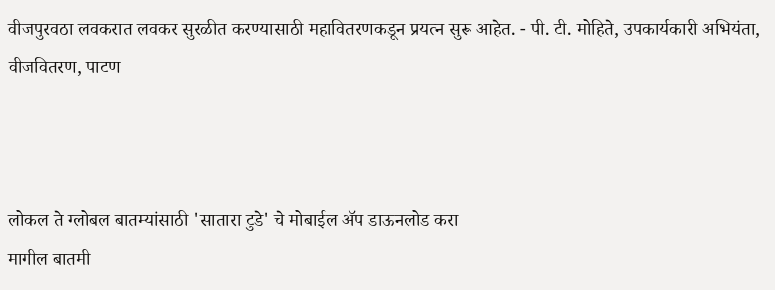वीजपुरवठा लवकरात लवकर सुरळीत करण्यासाठी महावितरणकडून प्रयत्न सुरू आहेत. - पी. टी. मोहिते, उपकार्यकारी अभियंता, वीजवितरण, पाटण



लोकल ते ग्लोबल बातम्यांसाठी 'सातारा टुडे' चे मोबाईल ॲप डाऊनलोड करा
मागील बातमी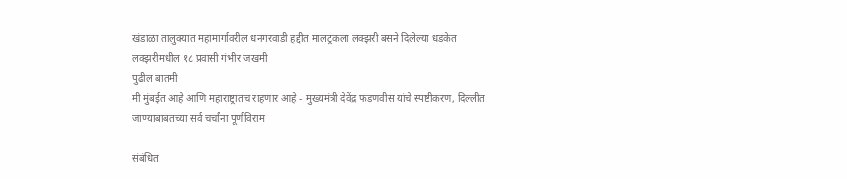खंडाळा तालुक्यात महामार्गावरील धनगरवाडी हद्दीत मालट्रकला लक्झरी बसने दिलेल्या धडकेत लक्झरीमधील १८ प्रवासी गंभीर जखमी
पुढील बातमी
मी मुंबईत आहे आणि महाराष्ट्रातच राहणार आहे - मुख्यमंत्री देवेंद्र फडणवीस यांचे स्पष्टीकरण, दिल्लीत जाण्याबाबतच्या सर्व चर्चांना पूर्णविराम

संबंधित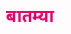बातम्या